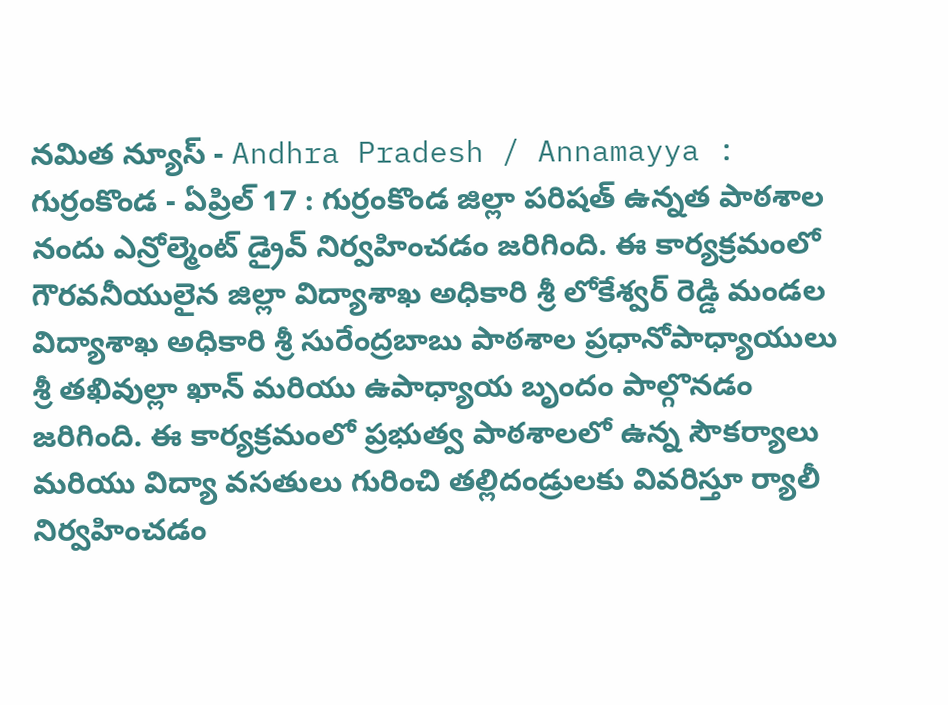నమిత న్యూస్ - Andhra Pradesh / Annamayya : గుర్రంకొండ - ఏప్రిల్ 17 : గుర్రంకొండ జిల్లా పరిషత్ ఉన్నత పాఠశాల నందు ఎన్రోల్మెంట్ డ్రైవ్ నిర్వహించడం జరిగింది. ఈ కార్యక్రమంలో గౌరవనీయులైన జిల్లా విద్యాశాఖ అధికారి శ్రీ లోకేశ్వర్ రెడ్డి మండల విద్యాశాఖ అధికారి శ్రీ సురేంద్రబాబు పాఠశాల ప్రధానోపాధ్యాయులు శ్రీ తఖివుల్లా ఖాన్ మరియు ఉపాధ్యాయ బృందం పాల్గొనడం జరిగింది. ఈ కార్యక్రమంలో ప్రభుత్వ పాఠశాలలో ఉన్న సౌకర్యాలు మరియు విద్యా వసతులు గురించి తల్లిదండ్రులకు వివరిస్తూ ర్యాలీ నిర్వహించడం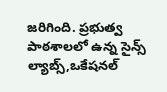జరిగింది. ప్రభుత్వ పాఠశాలలో ఉన్న సైన్స్ ల్యాబ్స్,ఒకేషనల్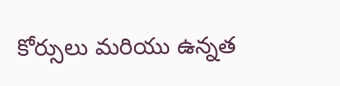కోర్సులు మరియు ఉన్నత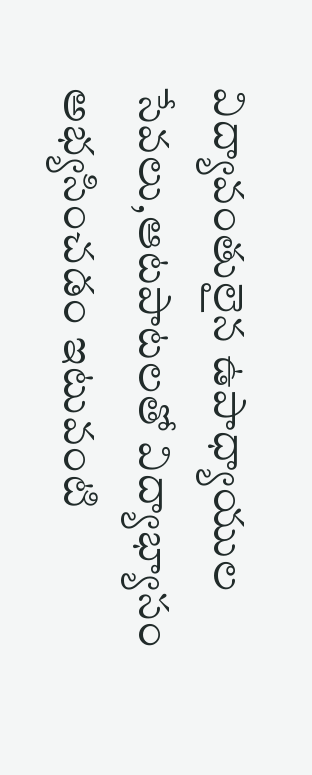విద్యావంతులైన ఉపాధ్యాయుల సేవలు,ఆటపాటలతో విద్యాభ్యాసం అభ్యసించడం ఇటువంటి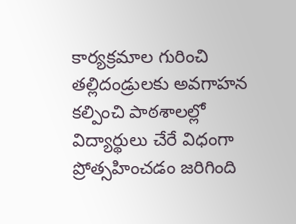కార్యక్రమాల గురించి తల్లిదండ్రులకు అవగాహన కల్పించి పాఠశాలల్లో విద్యార్థులు చేరే విధంగా ప్రోత్సహించడం జరిగింది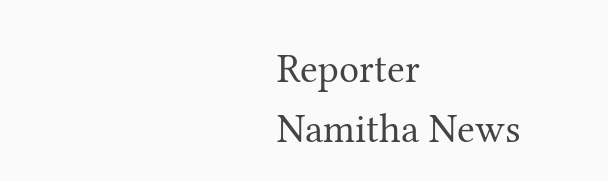Reporter
Namitha News